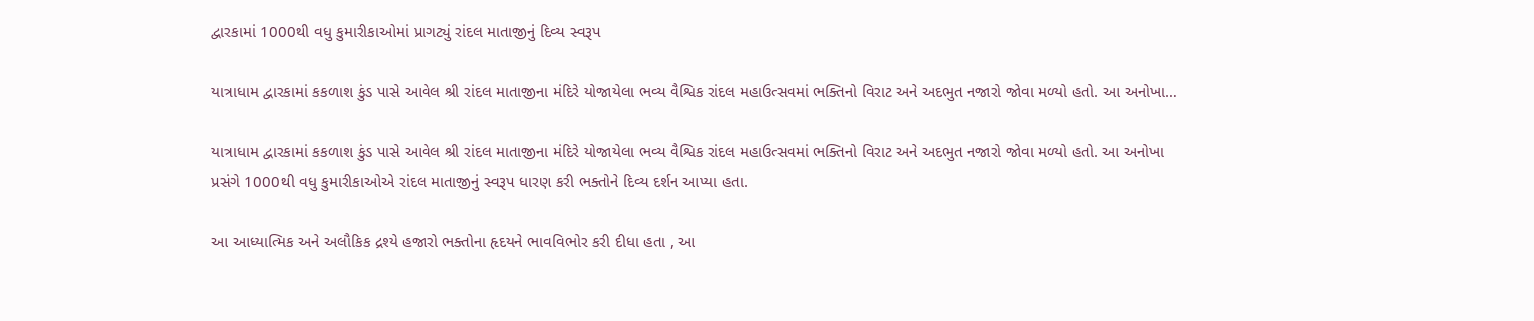દ્વારકામાં 1000થી વધુ કુમારીકાઓમાં પ્રાગટ્યું રાંદલ માતાજીનું દિવ્ય સ્વરૂપ

યાત્રાધામ દ્વારકામાં કકળાશ કુંડ પાસે આવેલ શ્રી રાંદલ માતાજીના મંદિરે યોજાયેલા ભવ્ય વૈશ્વિક રાંદલ મહાઉત્સવમાં ભક્તિનો વિરાટ અને અદભુત નજારો જોવા મળ્યો હતો. આ અનોખા…

યાત્રાધામ દ્વારકામાં કકળાશ કુંડ પાસે આવેલ શ્રી રાંદલ માતાજીના મંદિરે યોજાયેલા ભવ્ય વૈશ્વિક રાંદલ મહાઉત્સવમાં ભક્તિનો વિરાટ અને અદભુત નજારો જોવા મળ્યો હતો. આ અનોખા પ્રસંગે 1000થી વધુ કુમારીકાઓએ રાંદલ માતાજીનું સ્વરૂપ ધારણ કરી ભક્તોને દિવ્ય દર્શન આપ્યા હતા.

આ આધ્યાત્મિક અને અલૌકિક દ્રશ્યે હજારો ભક્તોના હૃદયને ભાવવિભોર કરી દીધા હતા , આ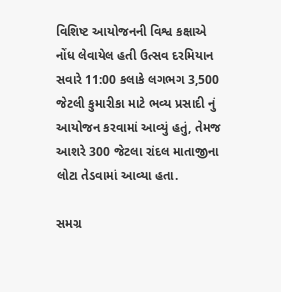વિશિષ્ટ આયોજનની વિશ્વ કક્ષાએ નોંધ લેવાયેલ હતી ઉત્સવ દરમિયાન સવારે 11:00 કલાકે લગભગ 3,500 જેટલી કુમારીકા માટે ભવ્ય પ્રસાદી નું આયોજન કરવામાં આવ્યું હતું, તેમજ આશરે 300 જેટલા રાંદલ માતાજીના લોટા તેડવામાં આવ્યા હતા.

સમગ્ર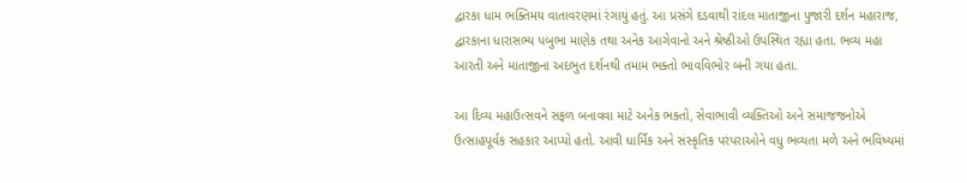દ્વારકા ધામ ભક્તિમય વાતાવરણમાં રંગાયું હતું. આ પ્રસંગે દડવાથી રાંદલ માતાજીના પુજારી દર્શન મહારાજ, દ્વારકાના ધારાસભ્ય પબુભા માણેક તથા અનેક આગેવાનો અને શ્રેષ્ઠીઓ ઉપસ્થિત રહ્યા હતા. ભવ્ય મહા આરતી અને માતાજીના અદભુત દર્શનથી તમામ ભક્તો ભાવવિભોર બની ગયા હતા.

આ દિવ્ય મહાઉત્સવને સફળ બનાવવા માટે અનેક ભક્તો, સેવાભાવી વ્યક્તિઓ અને સમાજજનોએ ઉત્સાહપૂર્વક સહકાર આપ્યો હતો. આવી ધાર્મિક અને સંસ્કૃતિક પરંપરાઓને વધુ ભવ્યતા મળે અને ભવિષ્યમાં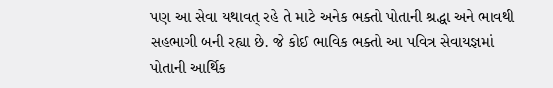પણ આ સેવા યથાવત્ રહે તે માટે અનેક ભક્તો પોતાની શ્રદ્ધા અને ભાવથી સહભાગી બની રહ્યા છે. જે કોઈ ભાવિક ભક્તો આ પવિત્ર સેવાયજ્ઞમાં પોતાની આર્થિક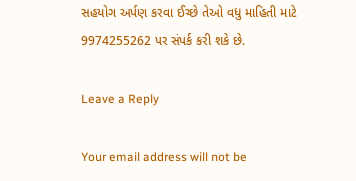સહયોગ અર્પણ કરવા ઈચ્છે તેઓ વધુ માહિતી માટે 9974255262 પર સંપર્ક કરી શકે છે.

Leave a Reply

Your email address will not be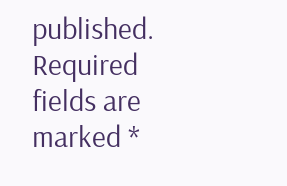published. Required fields are marked *